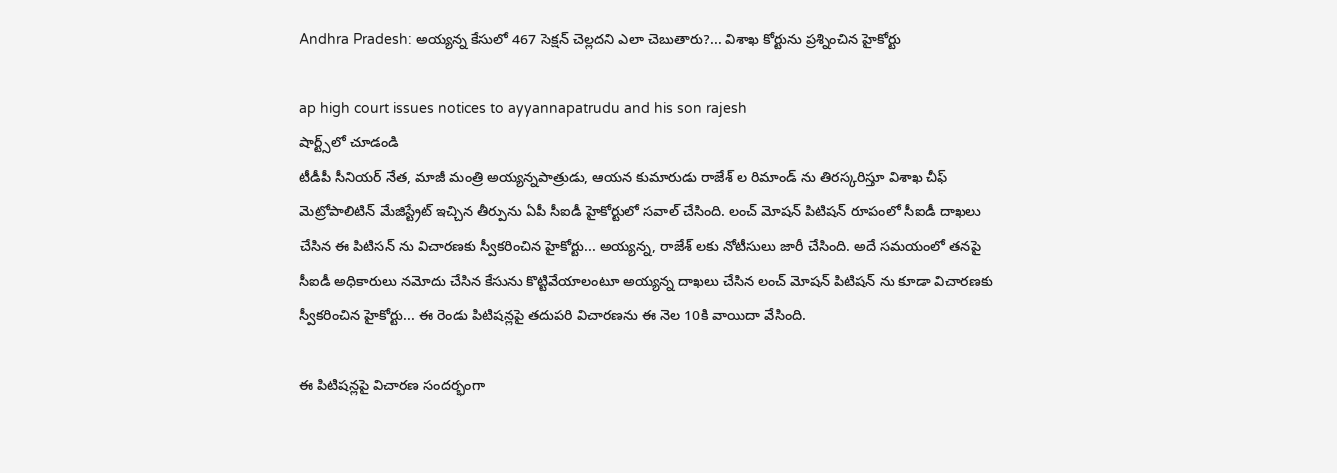Andhra Pradesh: అయ్యన్న కేసులో 467 సెక్షన్ చెల్లదని ఎలా చెబుతారు?... విశాఖ కోర్టును ప్రశ్నించిన హైకోర్టు

ap high court issues notices to ayyannapatrudu and his son rajesh
షార్ట్స్‌లో చూడండి
టీడీపీ సీనియర్ నేత, మాజీ మంత్రి అయ్యన్నపాత్రుడు, ఆయన కుమారుడు రాజేశ్ ల రిమాండ్ ను తిరస్కరిస్తూ విశాఖ చీఫ్ మెట్రోపాలిటిన్ మేజిస్ట్రేట్ ఇచ్చిన తీర్పును ఏపీ సీఐడీ హైకోర్టులో సవాల్ చేసింది. లంచ్ మోషన్ పిటిషన్ రూపంలో సీఐడీ దాఖలు చేసిన ఈ పిటిసన్ ను విచారణకు స్వీకరించిన హైకోర్టు... అయ్యన్న, రాజేశ్ లకు నోటీసులు జారీ చేసింది. అదే సమయంలో తనపై సీఐడీ అధికారులు నమోదు చేసిన కేసును కొట్టివేయాలంటూ అయ్యన్న దాఖలు చేసిన లంచ్ మోషన్ పిటిషన్ ను కూడా విచారణకు స్వీకరించిన హైకోర్టు... ఈ రెండు పిటిషన్లపై తదుపరి విచారణను ఈ నెల 10కి వాయిదా వేసింది.

ఈ పిటిషన్లపై విచారణ సందర్భంగా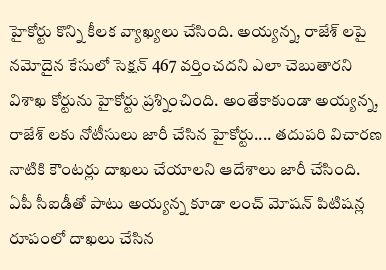హైకోర్టు కొన్ని కీలక వ్యాఖ్యలు చేసింది. అయ్యన్న, రాజేశ్ లపై నమోదైన కేసులో సెక్షన్ 467 వర్తించదని ఎలా చెబుతారని విశాఖ కోర్టును హైకోర్టు ప్రశ్నించింది. అంతేకాకుండా అయ్యన్న, రాజేశ్ లకు నోటీసులు జారీ చేసిన హైకోర్టు.... తదుపరి విచారణ నాటికి కౌంటర్లు దాఖలు చేయాలని ఆదేశాలు జారీ చేసింది. ఏపీ సీఐడీతో పాటు అయ్యన్న కూడా లంచ్ మోషన్ పిటిషన్ల రూపంలో దాఖలు చేసిన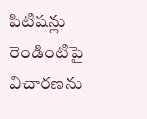పిటిషన్లు రెండింటిపై విచారణను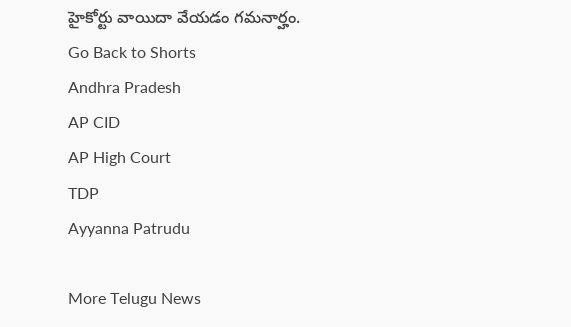హైకోర్టు వాయిదా వేయడం గమనార్హం.
Go Back to Shorts
Andhra Pradesh
AP CID
AP High Court
TDP
Ayyanna Patrudu

More Telugu News